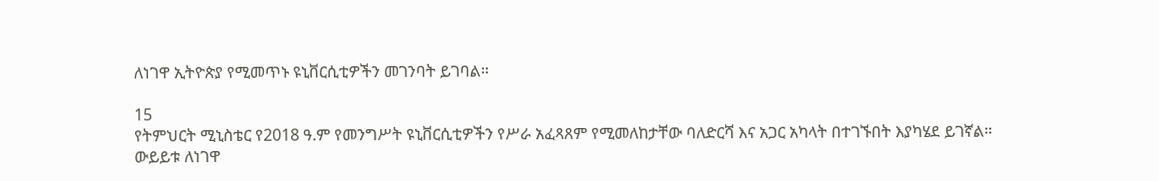ለነገዋ ኢትዮጵያ የሚመጥኑ ዩኒቨርሲቲዎችን መገንባት ይገባል።

15
የትምህርት ሚኒስቴር የ2018 ዓ.ም የመንግሥት ዩኒቨርሲቲዎችን የሥራ አፈጻጸም የሚመለከታቸው ባለድርሻ እና አጋር አካላት በተገኙበት እያካሄደ ይገኛል።
ውይይቱ ለነገዋ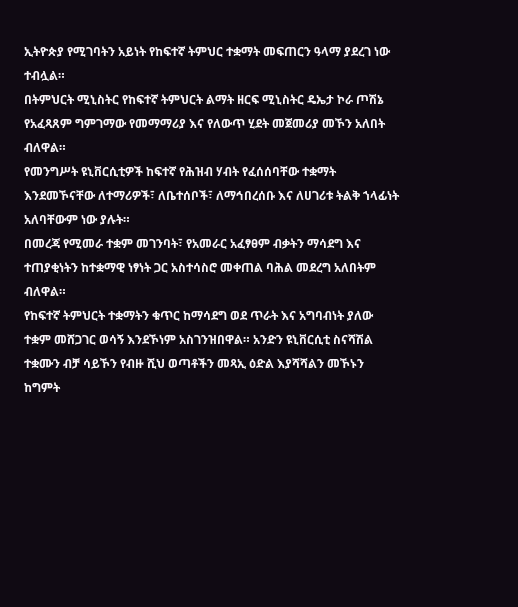ኢትዮጵያ የሚገባትን አይነት የከፍተኛ ትምህር ተቋማት መፍጠርን ዓላማ ያደረገ ነው ተብሏል።
በትምህርት ሚኒስትር የከፍተኛ ትምህርት ልማት ዘርፍ ሚኒስትር ዴኤታ ኮራ ጦሽኔ የአፈጻጸም ግምገማው የመማማሪያ እና የለውጥ ሂደት መጀመሪያ መኾን አለበት ብለዋል።
የመንግሥት ዩኒቨርሲቲዎች ከፍተኛ የሕዝብ ሃብት የፈሰሰባቸው ተቋማት እንደመኾናቸው ለተማሪዎች፣ ለቤተሰቦች፣ ለማኅበረሰቡ እና ለሀገሪቱ ትልቅ ኀላፊነት አለባቸውም ነው ያሉት።
በመረጃ የሚመራ ተቋም መገንባት፣ የአመራር አፈፃፀም ብቃትን ማሳደግ እና ተጠያቂነትን ከተቋማዊ ነፃነት ጋር አስተሳስሮ መቀጠል ባሕል መደረግ አለበትም ብለዋል።
የከፍተኛ ትምህርት ተቋማትን ቁጥር ከማሳደግ ወደ ጥራት እና አግባብነት ያለው ተቋም መሸጋገር ወሳኝ እንደኾነም አስገንዝበዋል። አንድን ዩኒቨርሲቲ ስናሻሽል ተቋሙን ብቻ ሳይኾን የብዙ ሺህ ወጣቶችን መጻኢ ዕድል እያሻሻልን መኾኑን ከግምት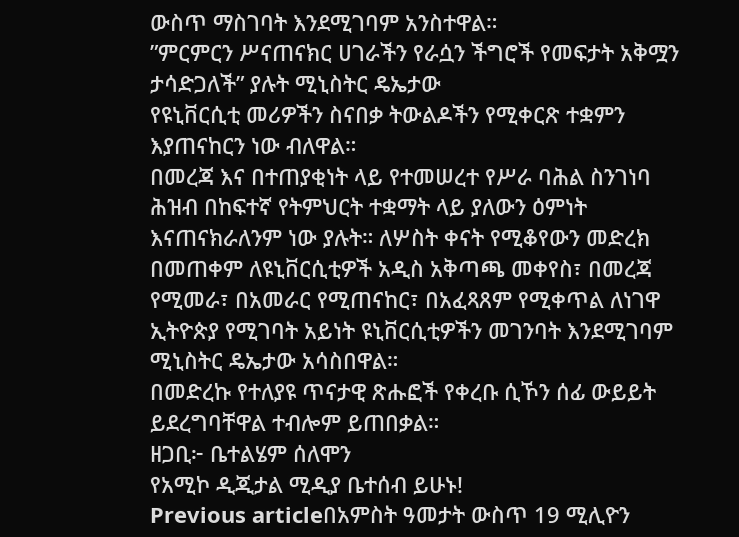ውስጥ ማስገባት እንደሚገባም አንስተዋል።
”ምርምርን ሥናጠናክር ሀገራችን የራሷን ችግሮች የመፍታት አቅሟን ታሳድጋለች” ያሉት ሚኒስትር ዴኤታው
የዩኒቨርሲቲ መሪዎችን ስናበቃ ትውልዶችን የሚቀርጽ ተቋምን እያጠናከርን ነው ብለዋል።
በመረጃ እና በተጠያቂነት ላይ የተመሠረተ የሥራ ባሕል ስንገነባ ሕዝብ በከፍተኛ የትምህርት ተቋማት ላይ ያለውን ዕምነት እናጠናክራለንም ነው ያሉት። ለሦስት ቀናት የሚቆየውን መድረክ በመጠቀም ለዩኒቨርሲቲዎች አዲስ አቅጣጫ መቀየስ፣ በመረጃ የሚመራ፣ በአመራር የሚጠናከር፣ በአፈጻጸም የሚቀጥል ለነገዋ ኢትዮጵያ የሚገባት አይነት ዩኒቨርሲቲዎችን መገንባት እንደሚገባም ሚኒስትር ዴኤታው አሳስበዋል።
በመድረኩ የተለያዩ ጥናታዊ ጽሑፎች የቀረቡ ሲኾን ሰፊ ውይይት ይደረግባቸዋል ተብሎም ይጠበቃል።
ዘጋቢ፦ ቤተልሄም ሰለሞን
የአሚኮ ዲጂታል ሚዲያ ቤተሰብ ይሁኑ!
Previous articleበአምስት ዓመታት ውስጥ 19 ሚሊዮን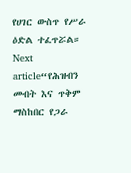የሀገር ውስጥ የሥራ ዕድል ተፈጥሯል።
Next article“የሕዝብን መብት እና ጥቅም ማስከበር የጋራ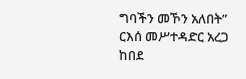ግባችን መኾን አለበት” ርእሰ መሥተዳድር አረጋ ከበደ